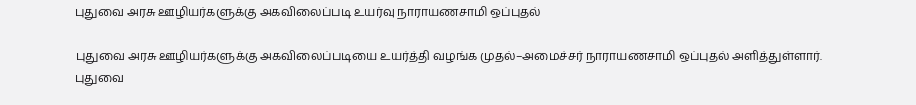புதுவை அரசு ஊழியர்களுக்கு அகவிலைப்படி உயர்வு நாராயணசாமி ஒப்புதல்

புதுவை அரசு ஊழியர்களுக்கு அகவிலைப்படியை உயர்த்தி வழங்க முதல்–அமைச்சர் நாராயணசாமி ஒப்புதல் அளித்துள்ளார்.
புதுவை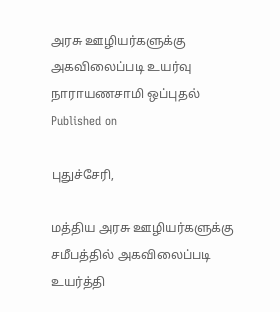அரசு ஊழியர்களுக்கு அகவிலைப்படி உயர்வு நாராயணசாமி ஒப்புதல்
Published on

புதுச்சேரி,

மத்திய அரசு ஊழியர்களுக்கு சமீபத்தில் அகவிலைப்படி உயர்த்தி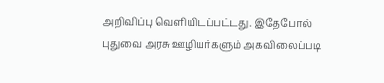அறிவிப்பு வெளியிடப்பட்டது. இதேபோல் புதுவை அரசு ஊழியர்களும் அகவிலைப்படி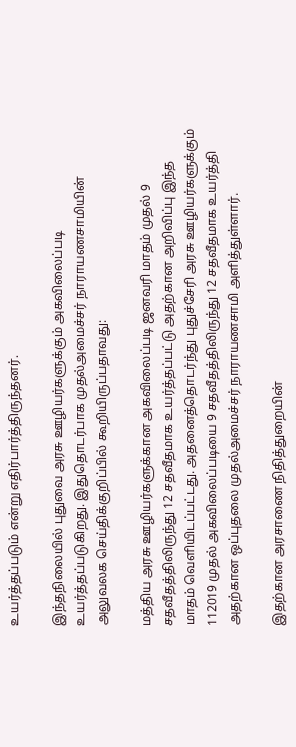உயர்த்தப்படும் என்று எதிர்பார்த்திருந்தனர்.

இந்தநிலையில் புதுவை அரசு ஊழியர்களுக்கும் அகவிலைப்படி உயர்த்தப்படுகிறது. இதுதொடர்பாக முதல்அமைச்சர் நாராயணசாமியின் அலுவலக செய்திக்குறிப்பில் கூறியிருப்பதாவது:

மத்திய அரசு ஊழியர்களுக்கான அகவிலைப்படி ஜனவரி மாதம் முதல் 9 சதவீதத்திலிருந்து 12 சதவீதமாக உயர்த்தப்பட்டு அதற்கான அறிவிப்பு இந்த மாதம் வெளியிடப்பட்டது. அதனைத்தொடர்ந்து புதுச்சேரி அரசு ஊழியர்களுக்கும் 112019 முதல் அகவிலைப்படியை 9 சதவீதத்திலிருந்து 12 சதவீதமாக உயர்த்தி அதற்கான ஒப்புதலை முதல்அமைச்சர் நாராயணசாமி அளித்துள்ளார்.

இதற்கான அரசாணை நிதித்துறையின்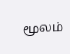மூலம்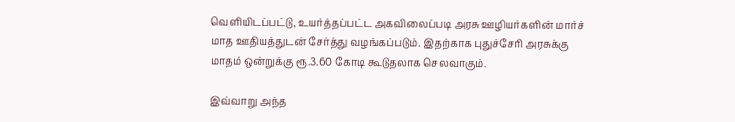வெளியிடப்பட்டு, உயர்த்தப்பட்ட அகவிலைப்படி அரசு ஊழியர்களின் மார்ச் மாத ஊதியத்துடன் சேர்த்து வழங்கப்படும். இதற்காக புதுச்சேரி அரசுக்கு மாதம் ஒன்றுக்கு ரூ.3.60 கோடி கூடுதலாக செலவாகும்.

இவ்வாறு அந்த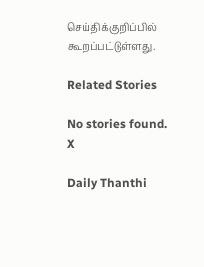செய்திக்குறிப்பில் கூறப்பட்டுள்ளது.

Related Stories

No stories found.
X

Daily Thanthi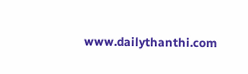www.dailythanthi.com